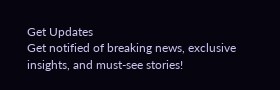Get Updates
Get notified of breaking news, exclusive insights, and must-see stories!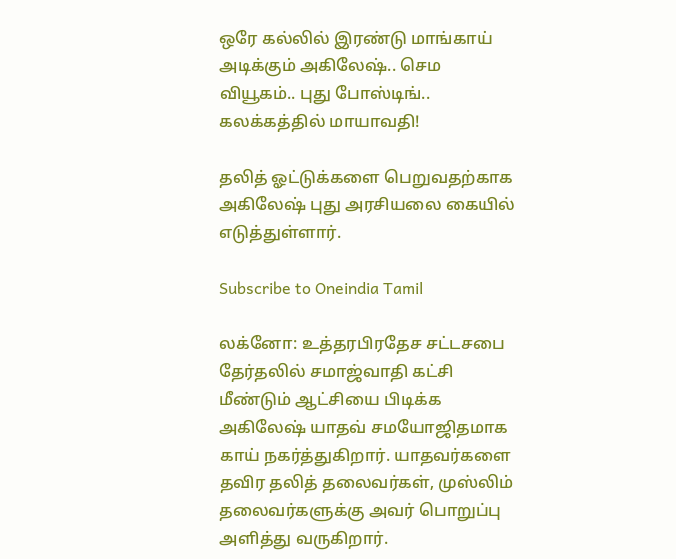ஒரே கல்லில் இரண்டு மாங்காய் அடிக்கும் அகிலேஷ்.. செம வியூகம்.. புது போஸ்டிங்.. கலக்கத்தில் மாயாவதி!

தலித் ஓட்டுக்களை பெறுவதற்காக அகிலேஷ் புது அரசியலை கையில் எடுத்துள்ளார்.

Subscribe to Oneindia Tamil

லக்னோ: உத்தரபிரதேச சட்டசபை தேர்தலில் சமாஜ்வாதி கட்சி மீண்டும் ஆட்சியை பிடிக்க அகிலேஷ் யாதவ் சமயோஜிதமாக காய் நகர்த்துகிறார். யாதவர்களை தவிர தலித் தலைவர்கள், முஸ்லிம் தலைவர்களுக்கு அவர் பொறுப்பு அளித்து வருகிறார்.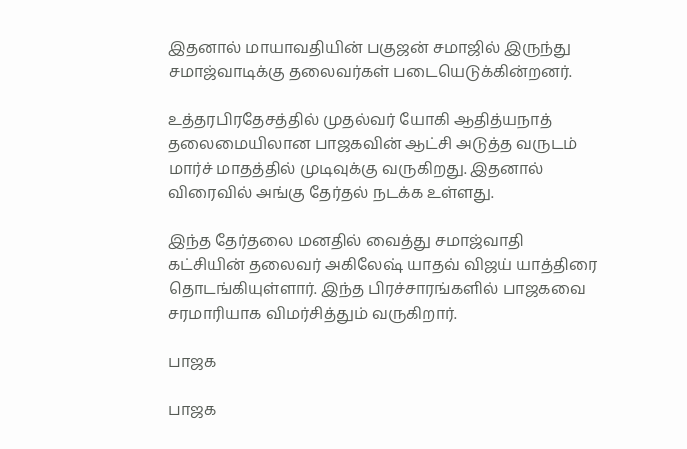இதனால் மாயாவதியின் பகுஜன் சமாஜில் இருந்து சமாஜ்வாடிக்கு தலைவர்கள் படையெடுக்கின்றனர்.

உத்தரபிரதேசத்தில் முதல்வர் யோகி ஆதித்யநாத் தலைமையிலான பாஜகவின் ஆட்சி அடுத்த வருடம் மார்ச் மாதத்தில் முடிவுக்கு வருகிறது. இதனால் விரைவில் அங்கு தேர்தல் நடக்க உள்ளது.

இந்த தேர்தலை மனதில் வைத்து சமாஜ்வாதி கட்சியின் தலைவர் அகிலேஷ் யாதவ் விஜய் யாத்திரை தொடங்கியுள்ளார். இந்த பிரச்சாரங்களில் பாஜகவை சரமாரியாக விமர்சித்தும் வருகிறார்.

பாஜக

பாஜக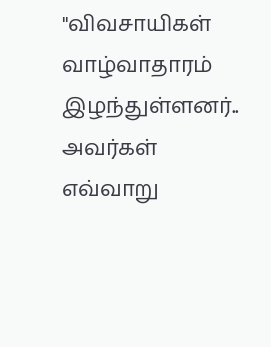"விவசாயிகள் வாழ்வாதாரம் இழந்துள்ளனர்.. அவர்கள் எவ்வாறு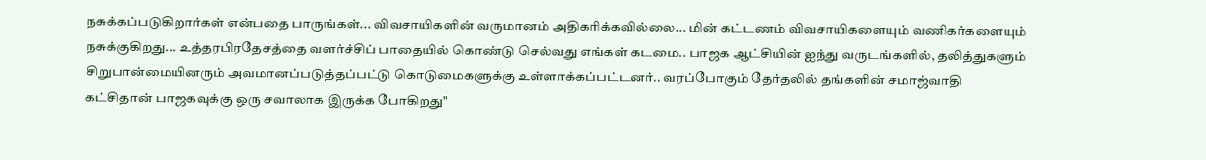நசுக்கப்படுகிறார்கள் என்பதை பாருங்கள்... விவசாயிகளின் வருமானம் அதிகரிக்கவில்லை... மின் கட்டணம் விவசாயிகளையும் வணிகர்களையும் நசுக்குகிறது... உத்தரபிரதேசத்தை வளர்ச்சிப் பாதையில் கொண்டு செல்வது எங்கள் கடமை.. பாஜக ஆட்சியின் ஐந்து வருடங்களில், தலித்துகளும் சிறுபான்மையினரும் அவமானப்படுத்தப்பட்டு கொடுமைகளுக்கு உள்ளாக்கப்பட்டனர்.. வரப்போகும் தேர்தலில் தங்களின் சமாஜ்வாதி கட்சிதான் பாஜகவுக்கு ஒரு சவாலாக இருக்க போகிறது"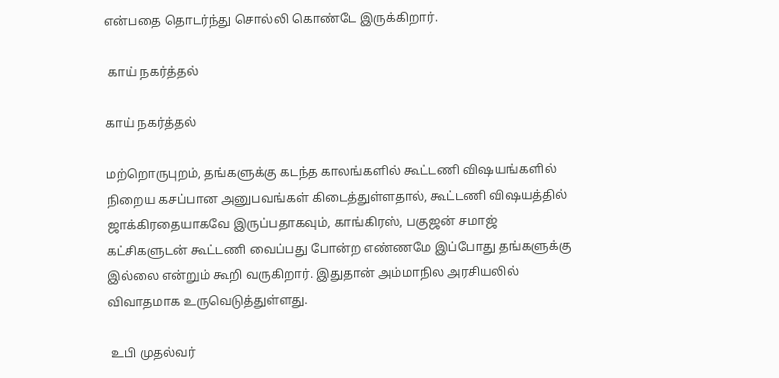என்பதை தொடர்ந்து சொல்லி கொண்டே இருக்கிறார்.

 காய் நகர்த்தல்

காய் நகர்த்தல்

மற்றொருபுறம், தங்களுக்கு கடந்த காலங்களில் கூட்டணி விஷயங்களில் நிறைய கசப்பான அனுபவங்கள் கிடைத்துள்ளதால், கூட்டணி விஷயத்தில் ஜாக்கிரதையாகவே இருப்பதாகவும், காங்கிரஸ், பகுஜன் சமாஜ் கட்சிகளுடன் கூட்டணி வைப்பது போன்ற எண்ணமே இப்போது தங்களுக்கு இல்லை என்றும் கூறி வருகிறார். இதுதான் அம்மாநில அரசியலில் விவாதமாக உருவெடுத்துள்ளது.

 உபி முதல்வர்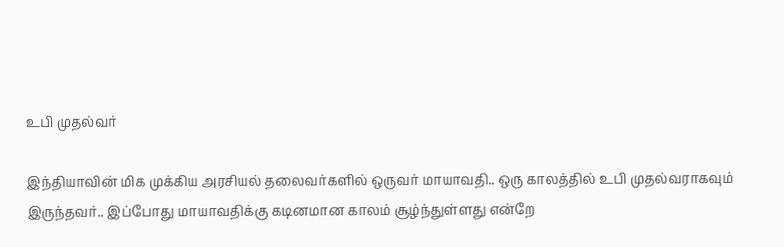உபி முதல்வர்

இந்தியாவின் மிக முக்கிய அரசியல் தலைவர்களில் ஒருவர் மாயாவதி.. ஒரு காலத்தில் உபி முதல்வராகவும் இருந்தவர்.. இப்போது மாயாவதிக்கு கடினமான காலம் சூழ்ந்துள்ளது என்றே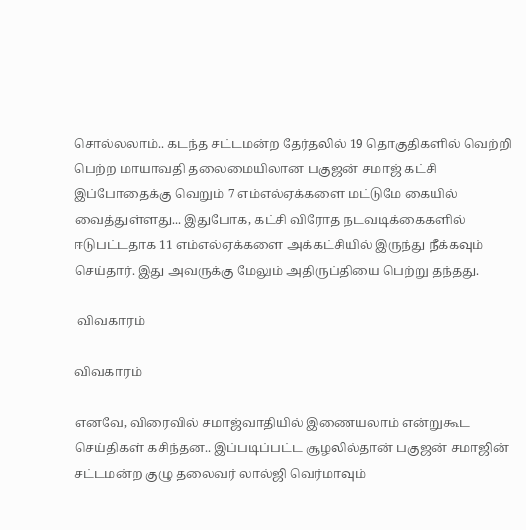சொல்லலாம்.. கடந்த சட்டமன்ற தேர்தலில் 19 தொகுதிகளில் வெற்றி பெற்ற மாயாவதி தலைமையிலான பகுஜன் சமாஜ் கட்சி இப்போதைக்கு வெறும் 7 எம்எல்ஏக்களை மட்டுமே கையில் வைத்துள்ளது... இதுபோக, கட்சி விரோத நடவடிக்கைகளில் ஈடுபட்டதாக 11 எம்எல்ஏக்களை அக்கட்சியில் இருந்து நீக்கவும் செய்தார். இது அவருக்கு மேலும் அதிருப்தியை பெற்று தந்தது.

 விவகாரம்

விவகாரம்

எனவே, விரைவில் சமாஜ்வாதியில் இணையலாம் என்றுகூட செய்திகள் கசிந்தன.. இப்படிப்பட்ட சூழலில்தான் பகுஜன் சமாஜின் சட்டமன்ற குழு தலைவர் லால்ஜி வெர்மாவும்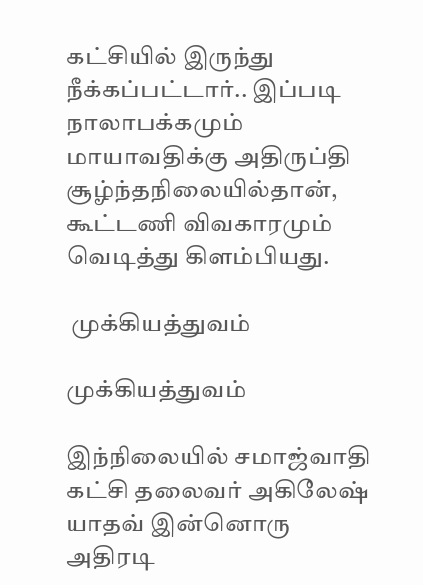கட்சியில் இருந்து நீக்கப்பட்டார்.. இப்படி நாலாபக்கமும் மாயாவதிக்கு அதிருப்தி சூழ்ந்தநிலையில்தான், கூட்டணி விவகாரமும் வெடித்து கிளம்பியது.

 முக்கியத்துவம்

முக்கியத்துவம்

இந்நிலையில் சமாஜ்வாதி கட்சி தலைவர் அகிலேஷ் யாதவ் இன்னொரு அதிரடி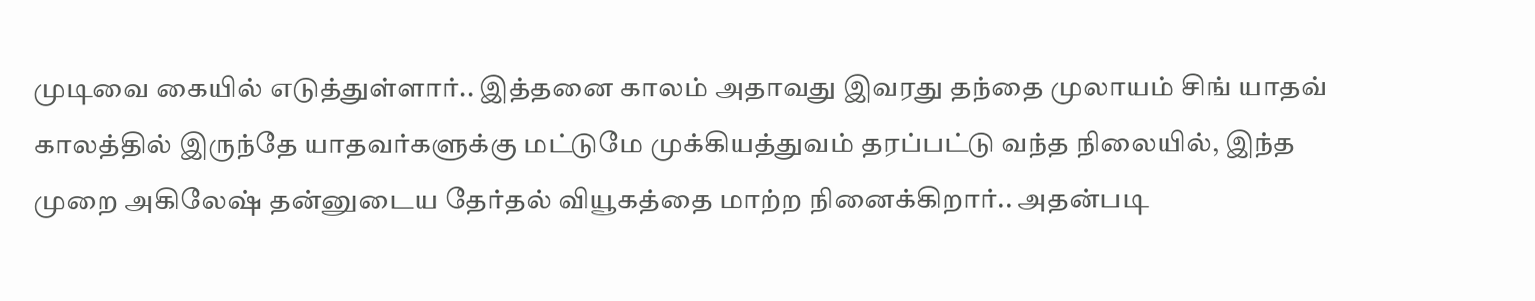முடிவை கையில் எடுத்துள்ளார்.. இத்தனை காலம் அதாவது இவரது தந்தை முலாயம் சிங் யாதவ் காலத்தில் இருந்தே யாதவர்களுக்கு மட்டுமே முக்கியத்துவம் தரப்பட்டு வந்த நிலையில், இந்த முறை அகிலேஷ் தன்னுடைய தேர்தல் வியூகத்தை மாற்ற நினைக்கிறார்.. அதன்படி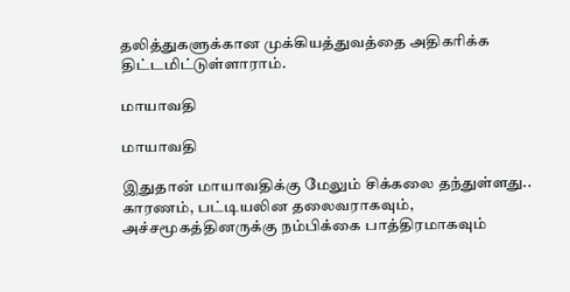தலித்துகளுக்கான முக்கியத்துவத்தை அதிகரிக்க திட்டமிட்டுள்ளாராம்.

மாயாவதி

மாயாவதி

இதுதான் மாயாவதிக்கு மேலும் சிக்கலை தந்துள்ளது.. காரணம், பட்டியலின தலைவராகவும், அச்சமூகத்தினருக்கு நம்பிக்கை பாத்திரமாகவும்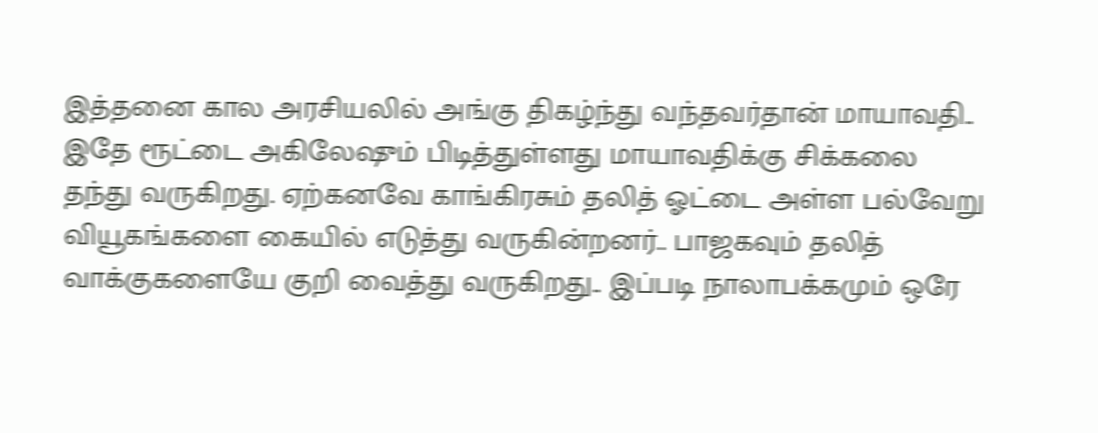இத்தனை கால அரசியலில் அங்கு திகழ்ந்து வந்தவர்தான் மாயாவதி.. இதே ரூட்டை அகிலேஷும் பிடித்துள்ளது மாயாவதிக்கு சிக்கலை தந்து வருகிறது. ஏற்கனவே காங்கிரசும் தலித் ஓட்டை அள்ள பல்வேறு வியூகங்களை கையில் எடுத்து வருகின்றனர்.. பாஜகவும் தலித் வாக்குகளையே குறி வைத்து வருகிறது.. இப்படி நாலாபக்கமும் ஒரே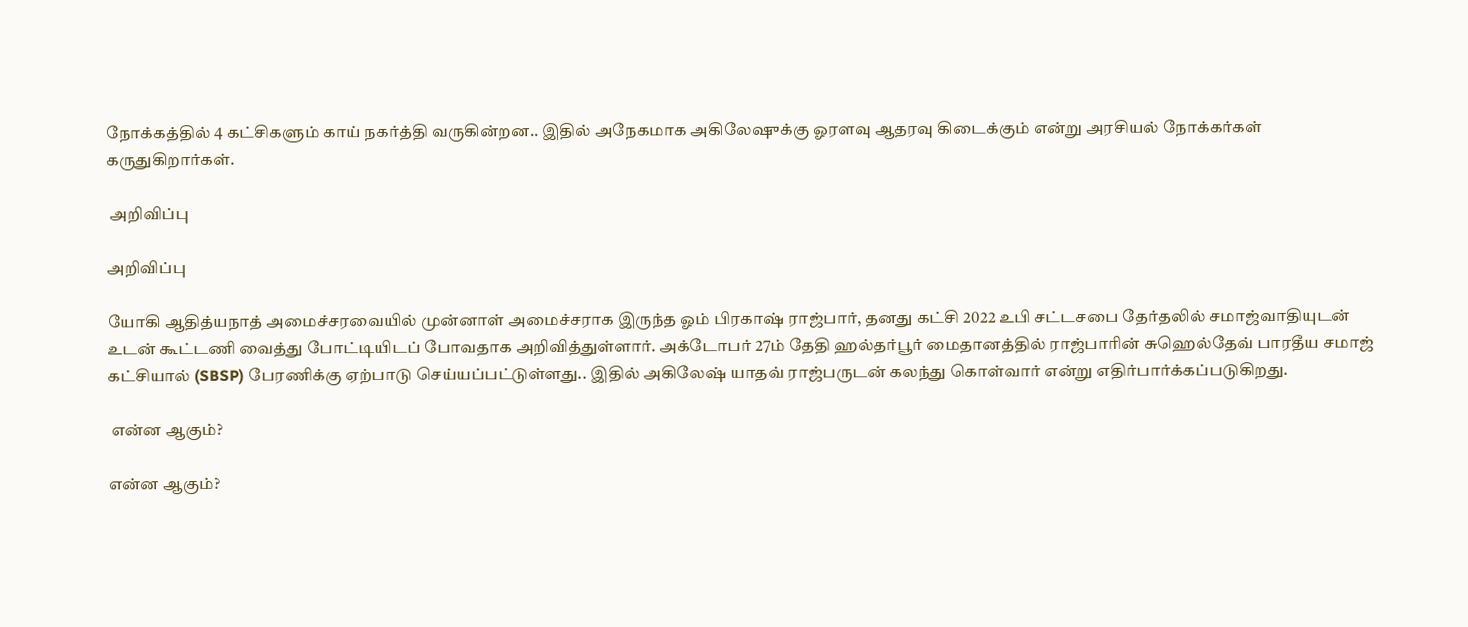நோக்கத்தில் 4 கட்சிகளும் காய் நகர்த்தி வருகின்றன.. இதில் அநேகமாக அகிலேஷுக்கு ஓரளவு ஆதரவு கிடைக்கும் என்று அரசியல் நோக்கர்கள் கருதுகிறார்கள்.

 அறிவிப்பு

அறிவிப்பு

யோகி ஆதித்யநாத் அமைச்சரவையில் முன்னாள் அமைச்சராக இருந்த ஓம் பிரகாஷ் ராஜ்பார், தனது கட்சி 2022 உபி சட்டசபை தேர்தலில் சமாஜ்வாதியுடன் உடன் கூட்டணி வைத்து போட்டியிடப் போவதாக அறிவித்துள்ளார். அக்டோபர் 27ம் தேதி ஹல்தர்பூர் மைதானத்தில் ராஜ்பாரின் சுஹெல்தேவ் பாரதீய சமாஜ் கட்சியால் (SBSP) பேரணிக்கு ஏற்பாடு செய்யப்பட்டுள்ளது.. இதில் அகிலேஷ் யாதவ் ராஜ்பருடன் கலந்து கொள்வார் என்று எதிர்பார்க்கப்படுகிறது.

 என்ன ஆகும்?

என்ன ஆகும்?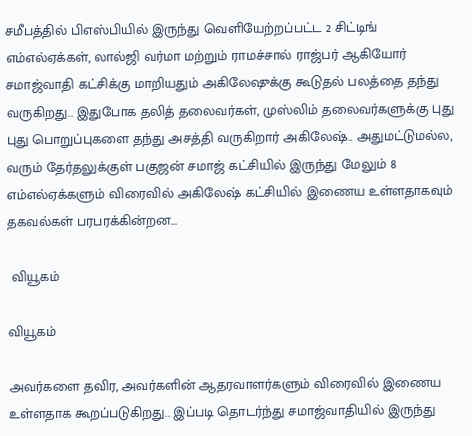சமீபத்தில் பிஎஸ்பியில் இருந்து வெளியேற்றப்பட்ட 2 சிட்டிங் எம்எல்ஏக்கள், லால்ஜி வர்மா மற்றும் ராமச்சால் ராஜ்பர் ஆகியோர் சமாஜ்வாதி கட்சிக்கு மாறியதும் அகிலேஷுக்கு கூடுதல் பலத்தை தந்து வருகிறது.. இதுபோக தலித் தலைவர்கள், முஸ்லிம் தலைவர்களுக்கு புது புது பொறுப்புகளை தந்து அசத்தி வருகிறார் அகிலேஷ்.. அதுமட்டுமல்ல, வரும் தேர்தலுக்குள் பகுஜன் சமாஜ் கட்சியில் இருந்து மேலும் 8 எம்எல்ஏக்களும் விரைவில் அகிலேஷ் கட்சியில் இணைய உள்ளதாகவும் தகவல்கள் பரபரக்கின்றன...

 வியூகம்

வியூகம்

அவர்களை தவிர, அவர்களின் ஆதரவாளர்களும் விரைவில் இணைய உள்ளதாக கூறப்படுகிறது.. இப்படி தொடர்ந்து சமாஜ்வாதியில் இருந்து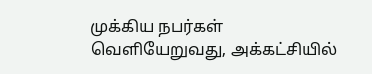முக்கிய நபர்கள் வெளியேறுவது, அக்கட்சியில்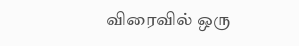விரைவில் ஒரு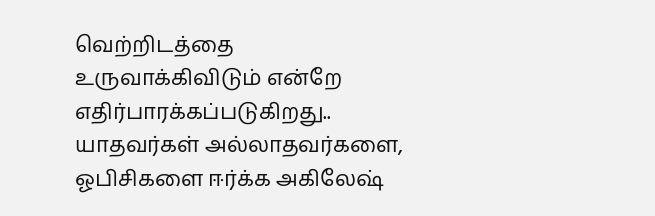வெற்றிடத்தை உருவாக்கிவிடும் என்றே எதிர்பாரக்கப்படுகிறது.. யாதவர்கள் அல்லாதவர்களை, ஓபிசிகளை ஈர்க்க அகிலேஷ்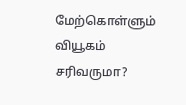மேற்கொள்ளும் வியூகம் சரிவருமா?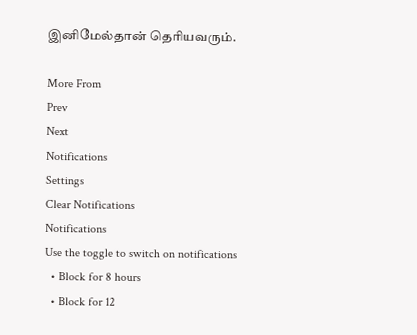இனிமேல்தான் தெரியவரும்.

More From
Prev
Next
Notifications
Settings
Clear Notifications
Notifications
Use the toggle to switch on notifications
  • Block for 8 hours
  • Block for 12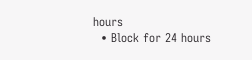hours
  • Block for 24 hours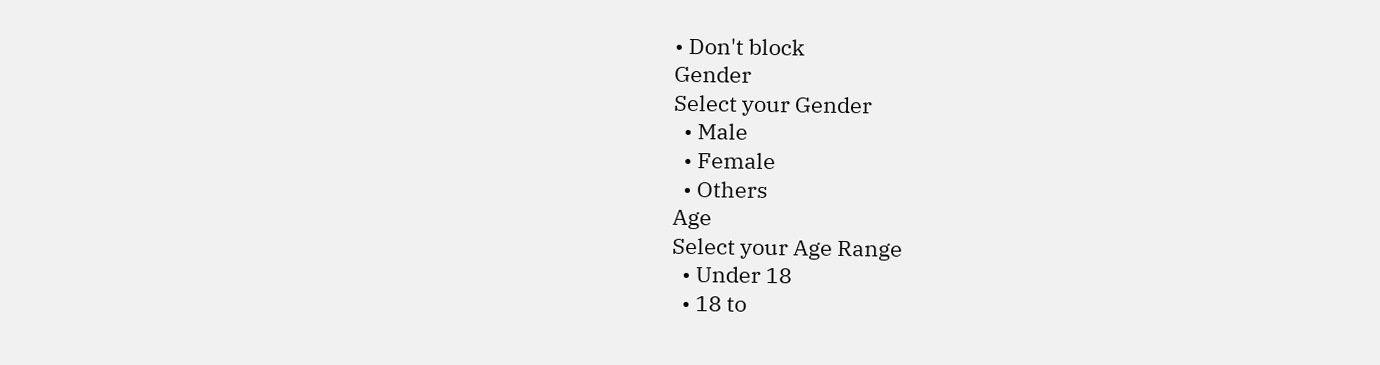• Don't block
Gender
Select your Gender
  • Male
  • Female
  • Others
Age
Select your Age Range
  • Under 18
  • 18 to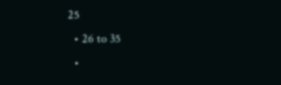25
  • 26 to 35
  •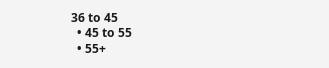36 to 45
  • 45 to 55
  • 55+